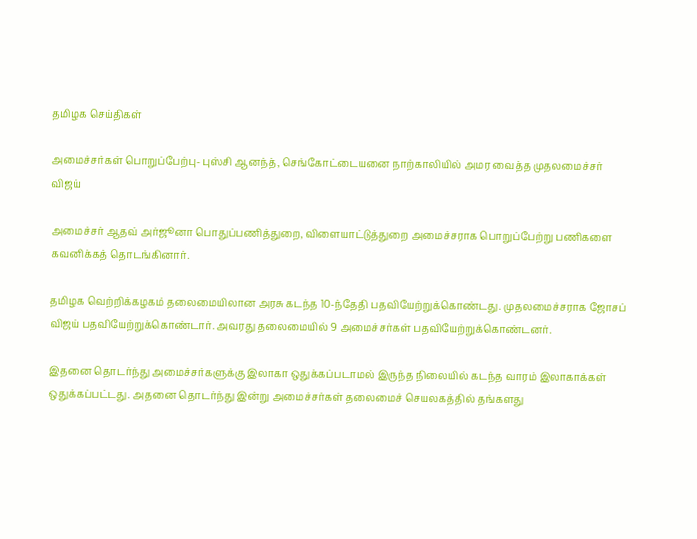தமிழக செய்திகள்

அமைச்சர்கள் பொறுப்பேற்பு- புஸ்சி ஆனந்த், செங்கோட்டையனை நாற்காலியில் அமர வைத்த முதலமைச்சர் விஜய்

அமைச்சர் ஆதவ் அர்ஜூனா பொதுப்பணித்துறை, விளையாட்டுத்துறை அமைச்சராக பொறுப்பேற்று பணிகளை கவனிக்கத் தொடங்கினார்.

தமிழக வெற்றிக்கழகம் தலைமையிலான அரசு கடந்த 10-ந்தேதி பதவியேற்றுக்கொண்டது. முதலமைச்சராக ஜோசப் விஜய் பதவியேற்றுக்கொண்டார். அவரது தலைமையில் 9 அமைச்சர்கள் பதவியேற்றுக்கொண்டனர்.

இதனை தொடர்ந்து அமைச்சர்களுக்கு இலாகா ஒதுக்கப்படாமல் இருந்த நிலையில் கடந்த வாரம் இலாகாக்கள் ஒதுக்கப்பட்டது. அதனை தொடர்ந்து இன்று அமைச்சர்கள் தலைமைச் செயலகத்தில் தங்களது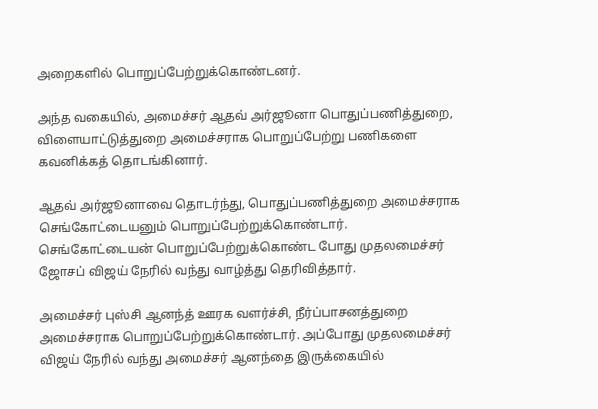அறைகளில் பொறுப்பேற்றுக்கொண்டனர்.

அந்த வகையில், அமைச்சர் ஆதவ் அர்ஜூனா பொதுப்பணித்துறை, விளையாட்டுத்துறை அமைச்சராக பொறுப்பேற்று பணிகளை கவனிக்கத் தொடங்கினார்.

ஆதவ் அர்ஜூனாவை தொடர்ந்து, பொதுப்பணித்துறை அமைச்சராக செங்கோட்டையனும் பொறுப்பேற்றுக்கொண்டார். செங்கோட்டையன் பொறுப்பேற்றுக்கொண்ட போது முதலமைச்சர் ஜோசப் விஜய் நேரில் வந்து வாழ்த்து தெரிவித்தார்.

அமைச்சர் புஸ்சி ஆனந்த் ஊரக வளர்ச்சி, நீர்ப்பாசனத்துறை அமைச்சராக பொறுப்பேற்றுக்கொண்டார். அப்போது முதலமைச்சர் விஜய் நேரில் வந்து அமைச்சர் ஆனந்தை இருக்கையில்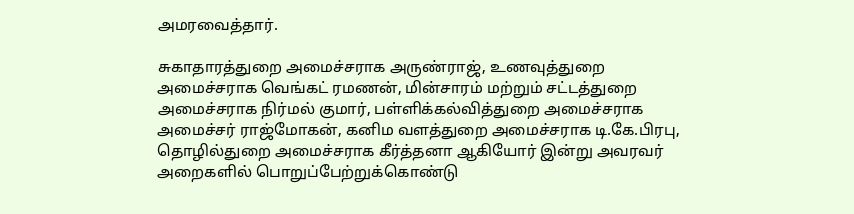அமரவைத்தார்.

சுகாதாரத்துறை அமைச்சராக அருண்ராஜ், உணவுத்துறை அமைச்சராக வெங்கட் ரமணன், மின்சாரம் மற்றும் சட்டத்துறை அமைச்சராக நிர்மல் குமார், பள்ளிக்கல்வித்துறை அமைச்சராக அமைச்சர் ராஜ்மோகன், கனிம வளத்துறை அமைச்சராக டி.கே.பிரபு, தொழில்துறை அமைச்சராக கீர்த்தனா ஆகியோர் இன்று அவரவர் அறைகளில் பொறுப்பேற்றுக்கொண்டு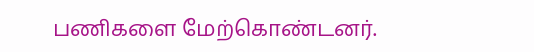பணிகளை மேற்கொண்டனர்.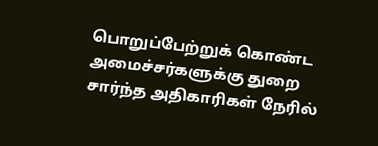பொறுப்பேற்றுக் கொண்ட அமைச்சர்களுக்கு துறை சார்ந்த அதிகாரிகள் நேரில்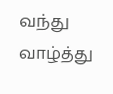வந்து வாழ்த்து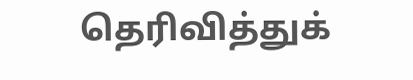தெரிவித்துக்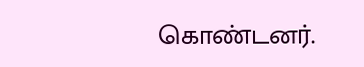கொண்டனர்.